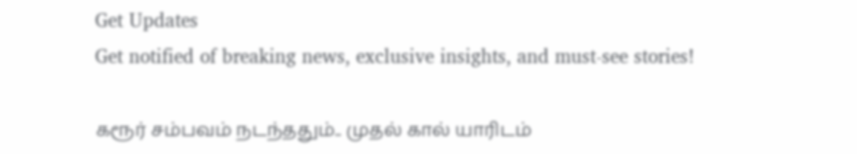Get Updates
Get notified of breaking news, exclusive insights, and must-see stories!

கரூர் சம்பவம் நடந்ததும்.. முதல் கால் யாரிடம்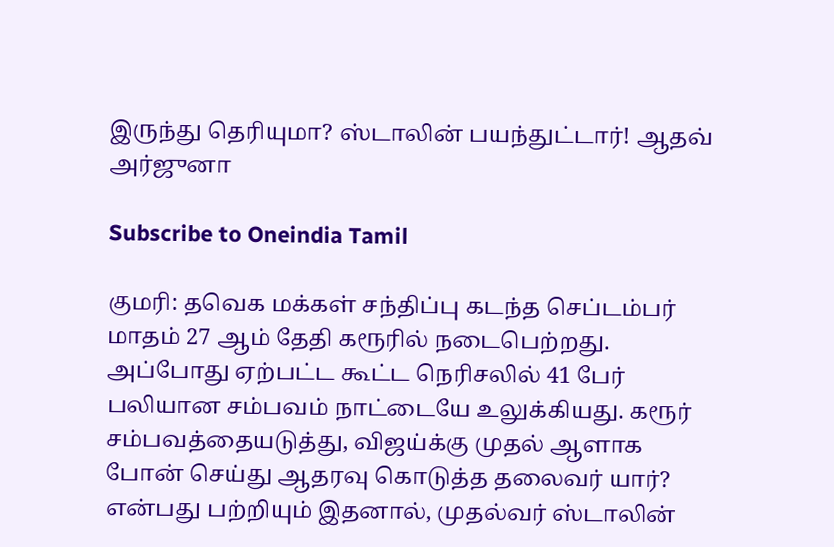இருந்து தெரியுமா? ஸ்டாலின் பயந்துட்டார்! ஆதவ் அர்ஜுனா

Subscribe to Oneindia Tamil

குமரி: தவெக மக்கள் சந்திப்பு கடந்த செப்டம்பர் மாதம் 27 ஆம் தேதி கரூரில் நடைபெற்றது. அப்போது ஏற்பட்ட கூட்ட நெரிசலில் 41 பேர் பலியான சம்பவம் நாட்டையே உலுக்கியது. கரூர் சம்பவத்தையடுத்து, விஜய்க்கு முதல் ஆளாக போன் செய்து ஆதரவு கொடுத்த தலைவர் யார்? என்பது பற்றியும் இதனால், முதல்வர் ஸ்டாலின்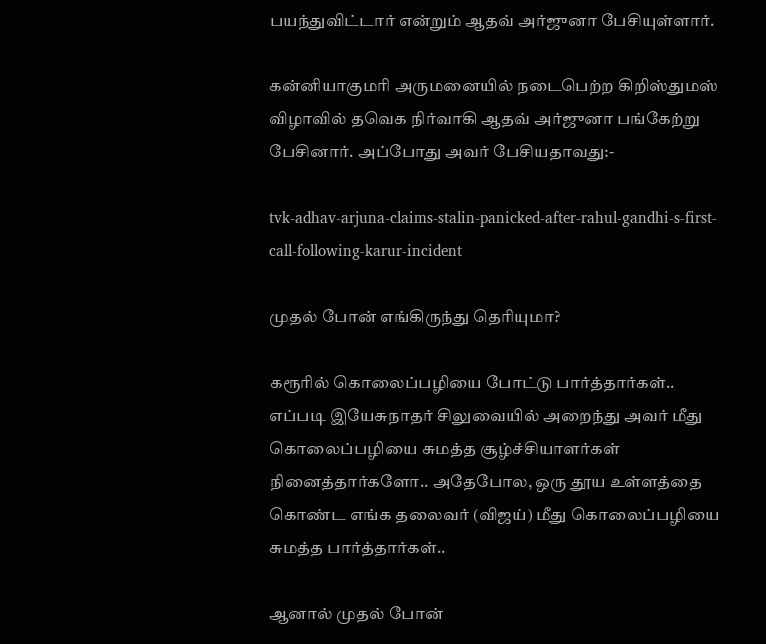பயந்துவிட்டார் என்றும் ஆதவ் அர்ஜுனா பேசியுள்ளார்.

கன்னியாகுமரி அருமனையில் நடைபெற்ற கிறிஸ்துமஸ் விழாவில் தவெக நிர்வாகி ஆதவ் அர்ஜுனா பங்கேற்று பேசினார். அப்போது அவர் பேசியதாவது:-

tvk-adhav-arjuna-claims-stalin-panicked-after-rahul-gandhi-s-first-call-following-karur-incident

முதல் போன் எங்கிருந்து தெரியுமா?

கரூரில் கொலைப்பழியை போட்டு பார்த்தார்கள்.. எப்படி இயேசுநாதர் சிலுவையில் அறைந்து அவர் மீது கொலைப்பழியை சுமத்த சூழ்ச்சியாளர்கள் நினைத்தார்களோ.. அதேபோல, ஒரு தூய உள்ளத்தை கொண்ட எங்க தலைவர் (விஜய்) மீது கொலைப்பழியை சுமத்த பார்த்தார்கள்..

ஆனால் முதல் போன்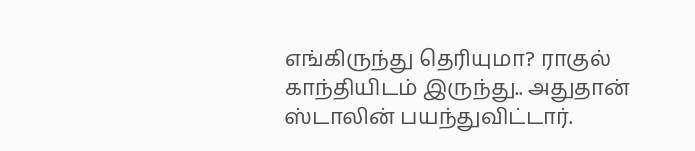எங்கிருந்து தெரியுமா? ராகுல் காந்தியிடம் இருந்து.. அதுதான் ஸ்டாலின் பயந்துவிட்டார்.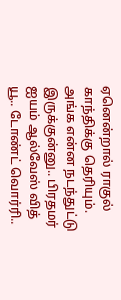ஏனென்றால் ராகுல் காந்திக்கு தெரியும். அங்க என்ன நடந்துட்டு இருக்குன்னு.. பிரதமர் ஐயம் ஆல்வேஸ் வித் யூ.. டோண்ட் வொர்ரி..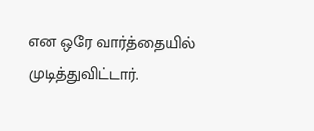என ஒரே வார்த்தையில் முடித்துவிட்டார்.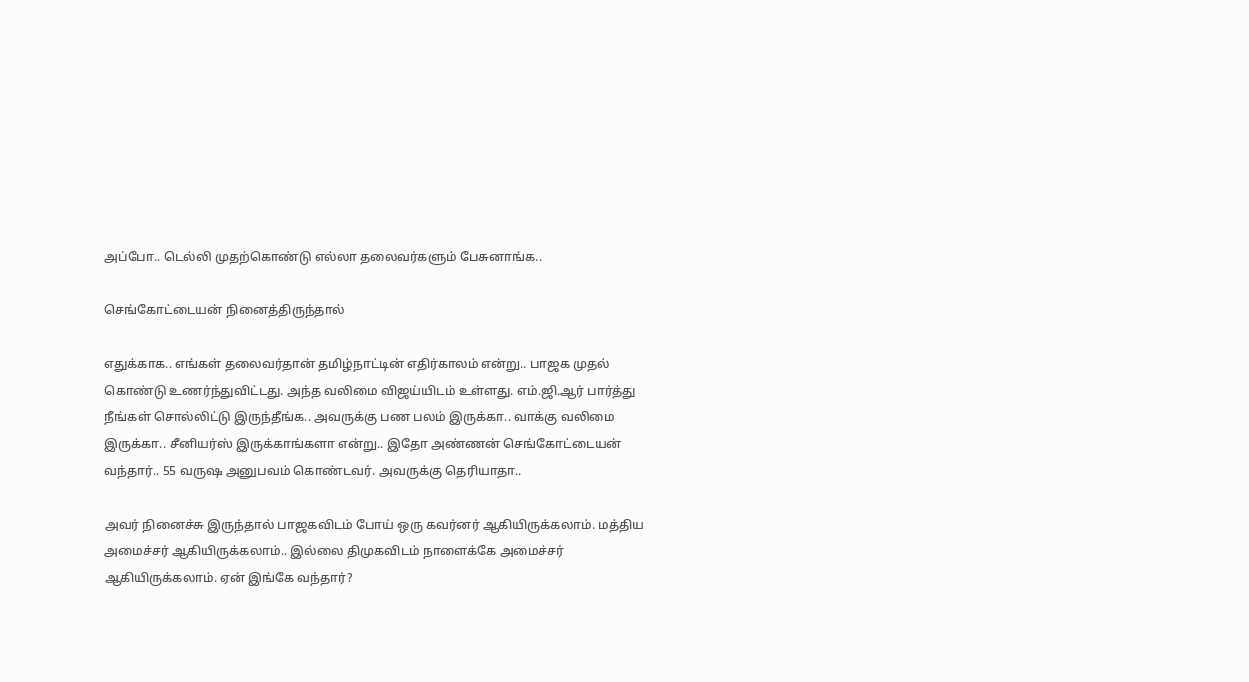அப்போ.. டெல்லி முதற்கொண்டு எல்லா தலைவர்களும் பேசுனாங்க..

செங்கோட்டையன் நினைத்திருந்தால்

எதுக்காக.. எங்கள் தலைவர்தான் தமிழ்நாட்டின் எதிர்காலம் என்று.. பாஜக முதல் கொண்டு உணர்ந்துவிட்டது. அந்த வலிமை விஜய்யிடம் உள்ளது. எம்.ஜி.ஆர் பார்த்து நீங்கள் சொல்லிட்டு இருந்தீங்க.. அவருக்கு பண பலம் இருக்கா.. வாக்கு வலிமை இருக்கா.. சீனியர்ஸ் இருக்காங்களா என்று.. இதோ அண்ணன் செங்கோட்டையன் வந்தார்.. 55 வருஷ அனுபவம் கொண்டவர். அவருக்கு தெரியாதா..

அவர் நினைச்சு இருந்தால் பாஜகவிடம் போய் ஒரு கவர்னர் ஆகியிருக்கலாம். மத்திய அமைச்சர் ஆகியிருக்கலாம்.. இல்லை திமுகவிடம் நாளைக்கே அமைச்சர் ஆகியிருக்கலாம். ஏன் இங்கே வந்தார்?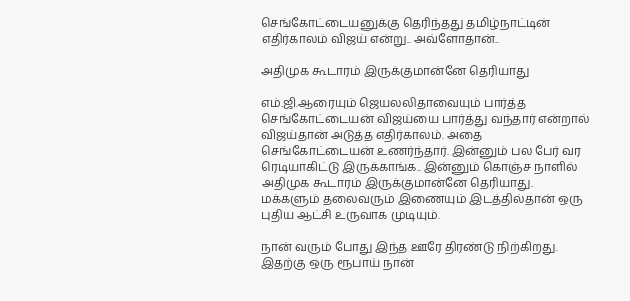செங்கோட்டையனுக்கு தெரிந்தது தமிழ்நாட்டின் எதிர்காலம் விஜய் என்று.. அவ்ளோதான்..

அதிமுக கூடாரம் இருக்குமான்னே தெரியாது

எம்.ஜி.ஆரையும் ஜெயலலிதாவையும் பார்த்த செங்கோட்டையன் விஜய்யை பார்த்து வந்தார் என்றால் விஜய்தான் அடுத்த எதிர்காலம். அதை செங்கோட்டையன் உணர்ந்தார். இன்னும் பல பேர் வர ரெடியாகிட்டு இருக்காங்க.. இன்னும் கொஞ்ச நாளில் அதிமுக கூடாரம் இருக்குமான்னே தெரியாது. மக்களும் தலைவரும் இணையும் இடத்தில்தான் ஒரு புதிய ஆட்சி உருவாக முடியும்.

நான் வரும் போது இந்த ஊரே திரண்டு நிற்கிறது. இதற்கு ஒரு ரூபாய் நான்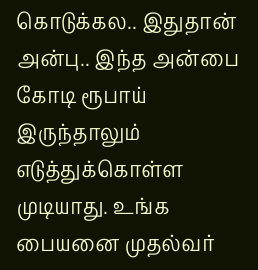கொடுக்கல.. இதுதான் அன்பு.. இந்த அன்பை கோடி ரூபாய் இருந்தாலும் எடுத்துக்கொள்ள முடியாது. உங்க பையனை முதல்வர்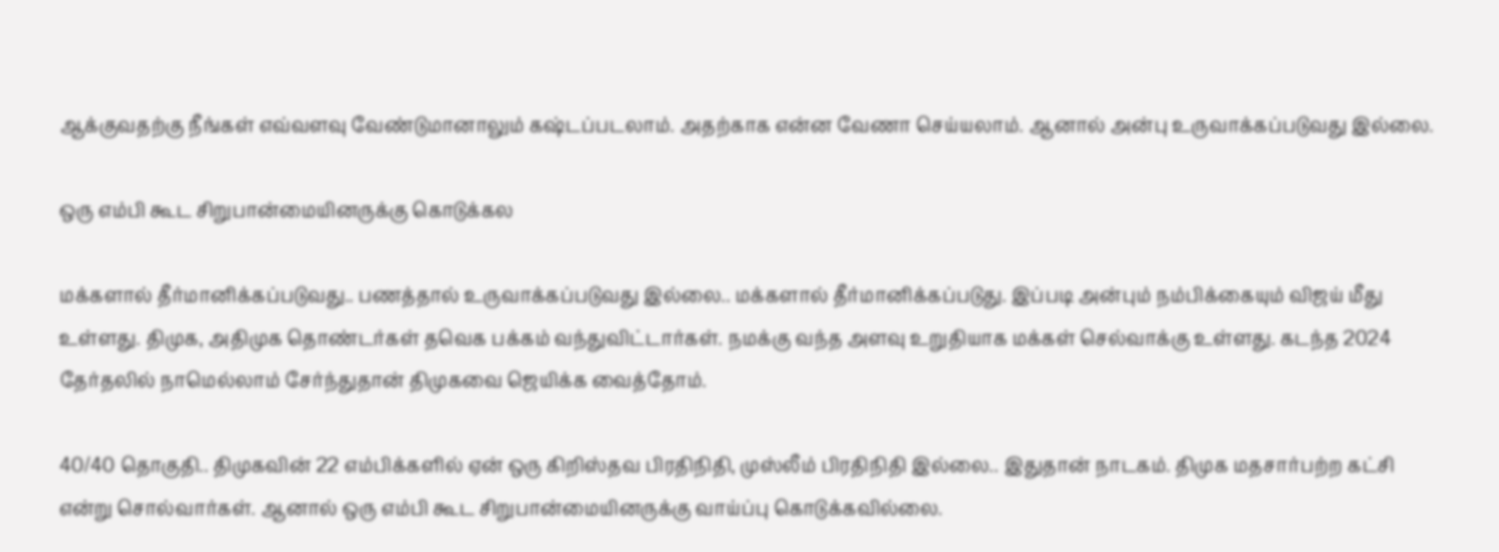ஆக்குவதற்கு நீங்கள் எவ்வளவு வேண்டுமானாலும் கஷ்டப்படலாம். அதற்காக என்ன வேணா செய்யலாம். ஆனால் அன்பு உருவாக்கப்படுவது இல்லை.

ஒரு எம்பி கூட சிறுபான்மையினருக்கு கொடுக்கல

மக்களால் தீர்மானிக்கப்படுவது.. பணத்தால் உருவாக்கப்படுவது இல்லை.. மக்களால் தீர்மானிக்கப்படுது. இப்படி அன்பும் நம்பிக்கையும் விஜய் மீது உள்ளது. திமுக, அதிமுக தொண்டர்கள் தவெக பக்கம் வந்துவிட்டார்கள். நமக்கு வந்த அளவு உறுதியாக மக்கள் செல்வாக்கு உள்ளது. கடந்த 2024 தேர்தலில் நாமெல்லாம் சேர்ந்துதான் திமுகவை ஜெயிக்க வைத்தோம்.

40/40 தொகுதி.. திமுகவின் 22 எம்பிக்களில் ஏன் ஒரு கிறிஸ்தவ பிரதிநிதி, முஸ்லீம் பிரதிநிதி இல்லை.. இதுதான் நாடகம். திமுக மதசார்பற்ற கட்சி என்று சொல்வார்கள். ஆனால் ஒரு எம்பி கூட சிறுபான்மையினருக்கு வாய்ப்பு கொடுக்கவில்லை.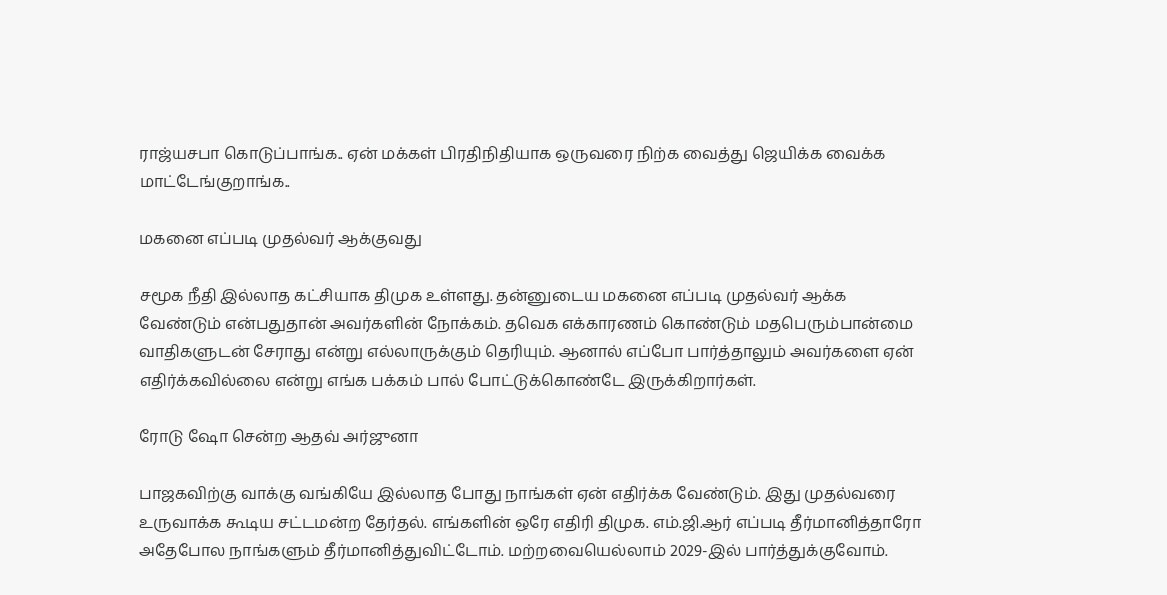ராஜ்யசபா கொடுப்பாங்க.. ஏன் மக்கள் பிரதிநிதியாக ஒருவரை நிற்க வைத்து ஜெயிக்க வைக்க மாட்டேங்குறாங்க..

மகனை எப்படி முதல்வர் ஆக்குவது

சமூக நீதி இல்லாத கட்சியாக திமுக உள்ளது. தன்னுடைய மகனை எப்படி முதல்வர் ஆக்க வேண்டும் என்பதுதான் அவர்களின் நோக்கம். தவெக எக்காரணம் கொண்டும் மதபெரும்பான்மை வாதிகளுடன் சேராது என்று எல்லாருக்கும் தெரியும். ஆனால் எப்போ பார்த்தாலும் அவர்களை ஏன் எதிர்க்கவில்லை என்று எங்க பக்கம் பால் போட்டுக்கொண்டே இருக்கிறார்கள்.

ரோடு ஷோ சென்ற ஆதவ் அர்ஜுனா

பாஜகவிற்கு வாக்கு வங்கியே இல்லாத போது நாங்கள் ஏன் எதிர்க்க வேண்டும். இது முதல்வரை உருவாக்க கூடிய சட்டமன்ற தேர்தல். எங்களின் ஒரே எதிரி திமுக. எம்.ஜி.ஆர் எப்படி தீர்மானித்தாரோ அதேபோல நாங்களும் தீர்மானித்துவிட்டோம். மற்றவையெல்லாம் 2029-இல் பார்த்துக்குவோம்.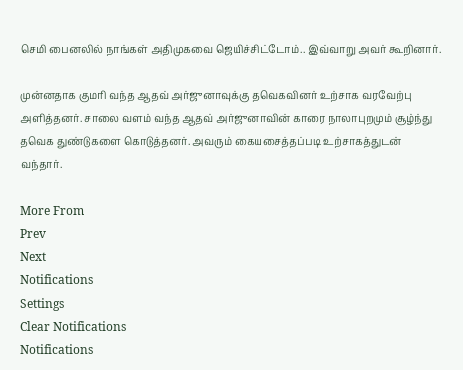செமி பைனலில் நாங்கள் அதிமுகவை ஜெயிச்சிட்டோம்.. இவ்வாறு அவர் கூறினார்.

முன்னதாக குமரி வந்த ஆதவ் அர்ஜுனாவுக்கு தவெகவினர் உற்சாக வரவேற்பு அளித்தனர். சாலை வளம் வந்த ஆதவ் அர்ஜுனாவின் காரை நாலாபுறமும் சூழ்ந்து தவெக துண்டுகளை கொடுத்தனர். அவரும் கையசைத்தப்படி உற்சாகத்துடன் வந்தார்.

More From
Prev
Next
Notifications
Settings
Clear Notifications
Notifications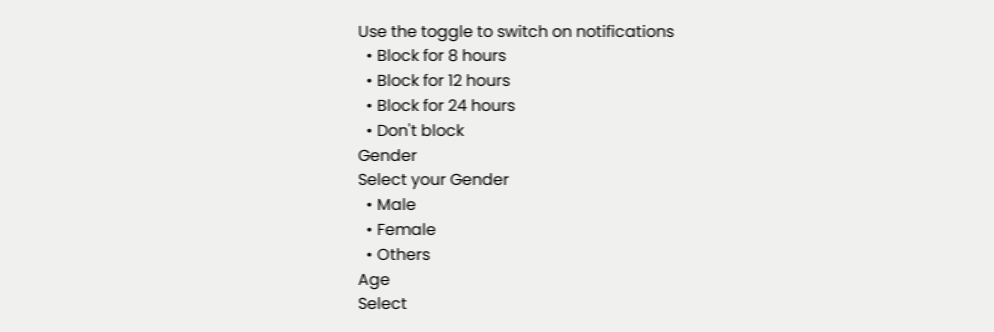Use the toggle to switch on notifications
  • Block for 8 hours
  • Block for 12 hours
  • Block for 24 hours
  • Don't block
Gender
Select your Gender
  • Male
  • Female
  • Others
Age
Select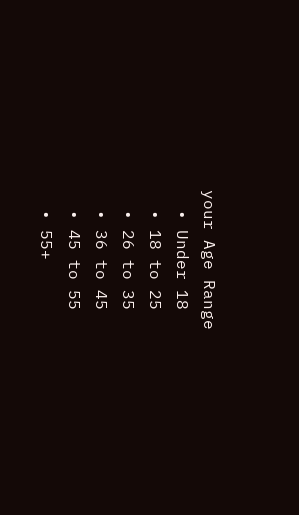your Age Range
  • Under 18
  • 18 to 25
  • 26 to 35
  • 36 to 45
  • 45 to 55
  • 55+